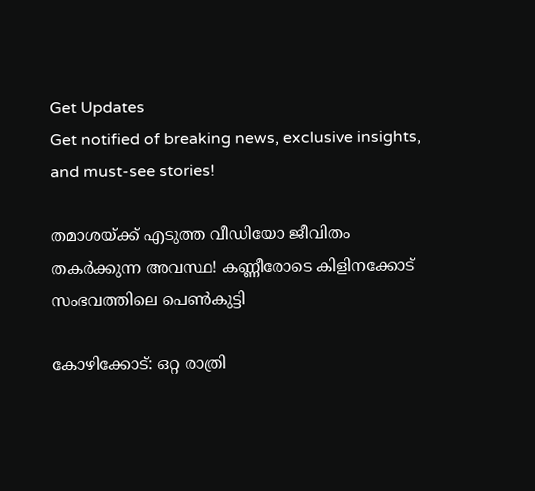Get Updates
Get notified of breaking news, exclusive insights, and must-see stories!

തമാശയ്ക്ക് എടുത്ത വീഡിയോ ജീവിതം തകർക്കുന്ന അവസ്ഥ! കണ്ണീരോടെ കിളിനക്കോട് സംഭവത്തിലെ പെൺകുട്ടി

കോഴിക്കോട്: ഒറ്റ രാത്രി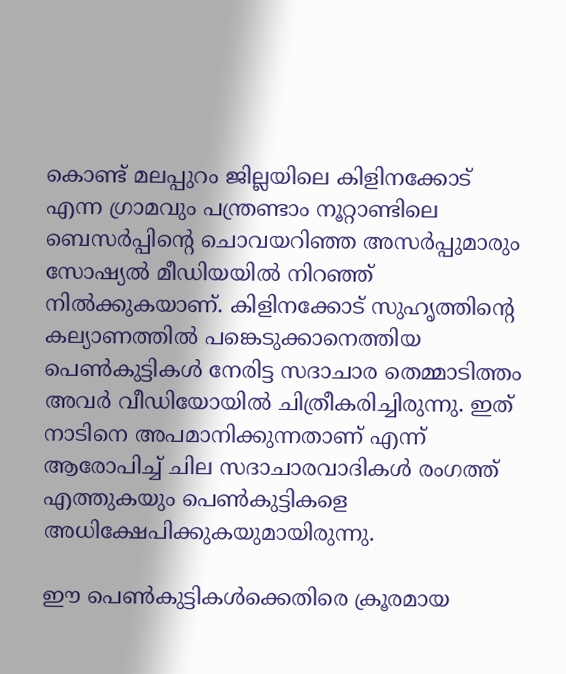കൊണ്ട് മലപ്പുറം ജില്ലയിലെ കിളിനക്കോട് എന്ന ഗ്രാമവും പന്ത്രണ്ടാം നൂറ്റാണ്ടിലെ ബെസര്‍പ്പിന്റെ ചൊവയറിഞ്ഞ അസര്‍പ്പുമാരും സോഷ്യല്‍ മീഡിയയില്‍ നിറഞ്ഞ് നില്‍ക്കുകയാണ്. കിളിനക്കോട് സുഹൃത്തിന്റെ കല്യാണത്തില്‍ പങ്കെടുക്കാനെത്തിയ പെണ്‍കുട്ടികള്‍ നേരിട്ട സദാചാര തെമ്മാടിത്തം അവര്‍ വീഡിയോയില്‍ ചിത്രീകരിച്ചിരുന്നു. ഇത് നാടിനെ അപമാനിക്കുന്നതാണ് എന്ന് ആരോപിച്ച് ചില സദാചാരവാദികള്‍ രംഗത്ത് എത്തുകയും പെണ്‍കുട്ടികളെ അധിക്ഷേപിക്കുകയുമായിരുന്നു.

ഈ പെണ്‍കുട്ടികള്‍ക്കെതിരെ ക്രൂരമായ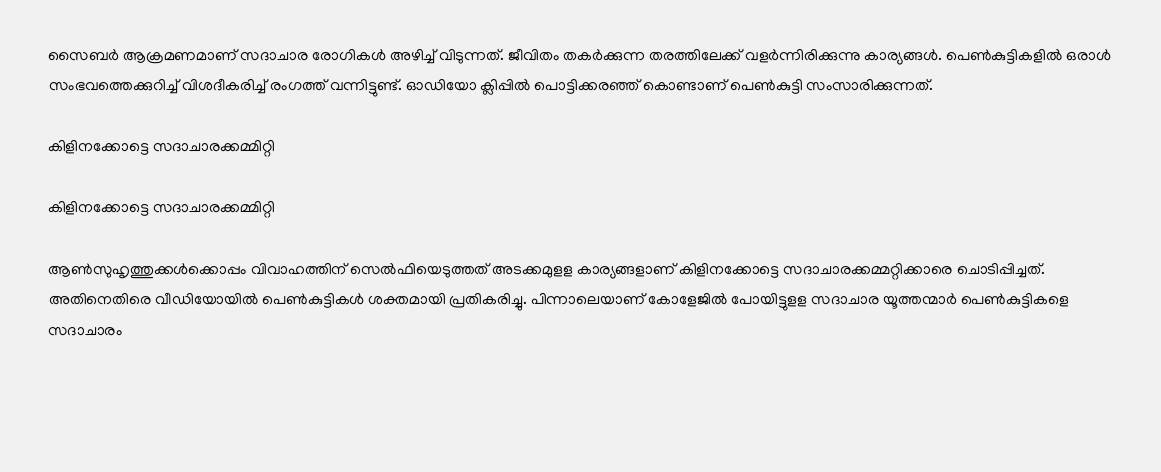സൈബര്‍ ആക്രമണമാണ് സദാചാര രോഗികള്‍ അഴിച്ച് വിടുന്നത്. ജീവിതം തകര്‍ക്കുന്ന തരത്തിലേക്ക് വളര്‍ന്നിരിക്കുന്നു കാര്യങ്ങള്‍. പെണ്‍കുട്ടികളില്‍ ഒരാള്‍ സംഭവത്തെക്കുറിച്ച് വിശദീകരിച്ച് രംഗത്ത് വന്നിട്ടുണ്ട്. ഓഡിയോ ക്ലിപ്പില്‍ പൊട്ടിക്കരഞ്ഞ് കൊണ്ടാണ് പെണ്‍കുട്ടി സംസാരിക്കുന്നത്.

കിളിനക്കോട്ടെ സദാചാരക്കമ്മിറ്റി

കിളിനക്കോട്ടെ സദാചാരക്കമ്മിറ്റി

ആണ്‍സുഹൃത്തുക്കള്‍ക്കൊപ്പം വിവാഹത്തിന് സെല്‍ഫിയെടുത്തത് അടക്കമുളള കാര്യങ്ങളാണ് കിളിനക്കോട്ടെ സദാചാരക്കമ്മറ്റിക്കാരെ ചൊടിപ്പിച്ചത്. അതിനെതിരെ വീഡിയോയില്‍ പെണ്‍കുട്ടികള്‍ ശക്തമായി പ്രതികരിച്ചു. പിന്നാലെയാണ് കോളേജില്‍ പോയിട്ടുളള സദാചാര യൂത്തന്മാര്‍ പെണ്‍കുട്ടികളെ സദാചാരം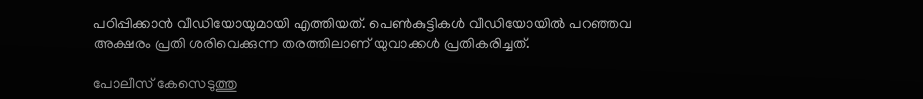പഠിപ്പിക്കാന്‍ വീഡിയോയുമായി എത്തിയത്. പെണ്‍കുട്ടികള്‍ വീഡിയോയില്‍ പറഞ്ഞവ അക്ഷരം പ്രതി ശരിവെക്കുന്ന തരത്തിലാണ് യുവാക്കള്‍ പ്രതികരിച്ചത്.

പോലീസ് കേസെടുത്തു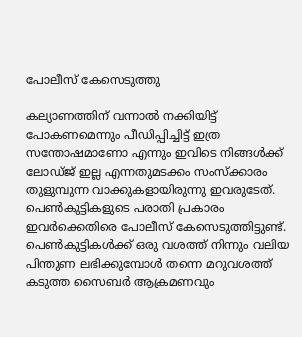പോലീസ് കേസെടുത്തു

കല്യാണത്തിന് വന്നാല്‍ നക്കിയിട്ട് പോകണമെന്നും പീഡിപ്പിച്ചിട്ട് ഇത്ര സന്തോഷമാണോ എന്നും ഇവിടെ നിങ്ങള്‍ക്ക് ലോഡ്ജ് ഇല്ല എന്നതുമടക്കം സംസ്‌ക്കാരം തുളുമ്പുന്ന വാക്കുകളായിരുന്നു ഇവരുടേത്. പെണ്‍കുട്ടികളുടെ പരാതി പ്രകാരം ഇവര്‍ക്കെതിരെ പോലീസ് കേസെടുത്തിട്ടുണ്ട്. പെണ്‍കുട്ടികള്‍ക്ക് ഒരു വശത്ത് നിന്നും വലിയ പിന്തുണ ലഭിക്കുമ്പോള്‍ തന്നെ മറുവശത്ത് കടുത്ത സൈബര്‍ ആക്രമണവും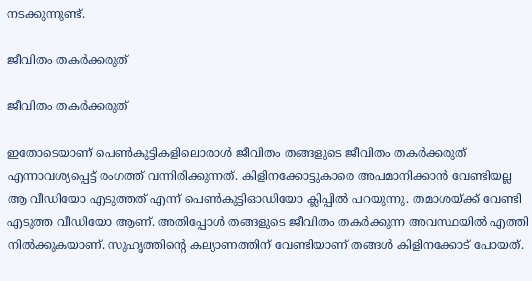നടക്കുന്നുണ്ട്.

ജീവിതം തകര്‍ക്കരുത്

ജീവിതം തകര്‍ക്കരുത്

ഇതോടെയാണ് പെണ്‍കുട്ടികളിലൊരാള്‍ ജീവിതം തങ്ങളുടെ ജീവിതം തകര്‍ക്കരുത് എന്നാവശ്യപ്പെട്ട് രംഗത്ത് വന്നിരിക്കുന്നത്. കിളിനക്കോട്ടുകാരെ അപമാനിക്കാന്‍ വേണ്ടിയല്ല ആ വീഡിയോ എടുത്തത് എന്ന് പെണ്‍കുട്ടിഓഡിയോ ക്ലിപ്പില്‍ പറയുന്നു. തമാശയ്ക്ക് വേണ്ടി എടുത്ത വീഡിയോ ആണ്. അതിപ്പോള്‍ തങ്ങളുടെ ജീവിതം തകര്‍ക്കുന്ന അവസ്ഥയില്‍ എത്തി നില്‍ക്കുകയാണ്. സുഹൃത്തിന്റെ കല്യാണത്തിന് വേണ്ടിയാണ് തങ്ങള്‍ കിളിനക്കോട് പോയത്.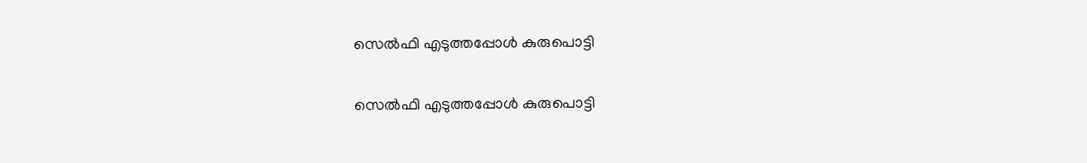സെൽഫി എടുത്തപ്പോൾ കുരുപൊട്ടി

സെൽഫി എടുത്തപ്പോൾ കുരുപൊട്ടി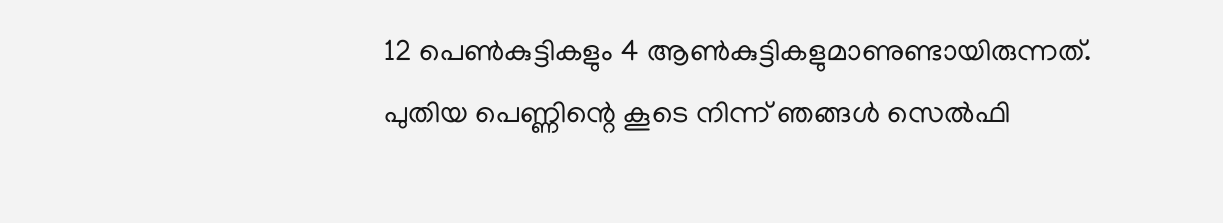12 പെണ്‍കുട്ടികളും 4 ആണ്‍കുട്ടികളുമാണുണ്ടായിരുന്നത്. പുതിയ പെണ്ണിന്റെ കൂടെ നിന്ന് ഞങ്ങള്‍ സെല്‍ഫി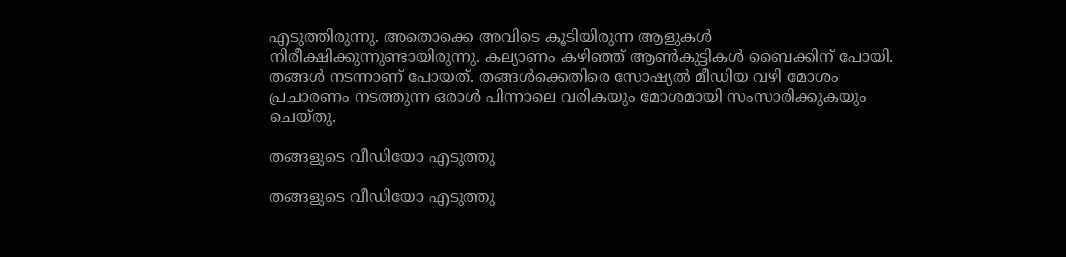എടുത്തിരുന്നു. അതൊക്കെ അവിടെ കൂടിയിരുന്ന ആളുകള്‍ നിരീക്ഷിക്കുന്നുണ്ടായിരുന്നു. കല്യാണം കഴിഞ്ഞ് ആണ്‍കുട്ടികള്‍ ബൈക്കിന് പോയി. തങ്ങള്‍ നടന്നാണ് പോയത്. തങ്ങള്‍ക്കെതിരെ സോഷ്യല്‍ മീഡിയ വഴി മോശം പ്രചാരണം നടത്തുന്ന ഒരാള്‍ പിന്നാലെ വരികയും മോശമായി സംസാരിക്കുകയും ചെയ്തു.

തങ്ങളുടെ വീഡിയോ എടുത്തു

തങ്ങളുടെ വീഡിയോ എടുത്തു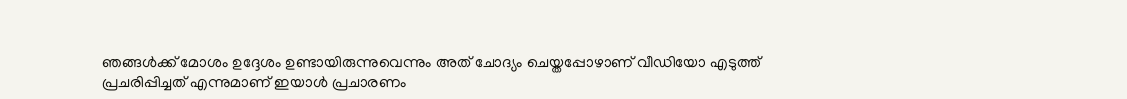ഞങ്ങള്‍ക്ക് മോശം ഉദ്ദേശം ഉണ്ടായിരുന്നുവെന്നും അത് ചോദ്യം ചെയ്തപ്പോഴാണ് വീഡിയോ എടുത്ത് പ്രചരിപ്പിച്ചത് എന്നുമാണ് ഇയാള്‍ പ്രചാരണം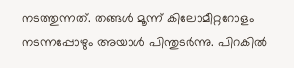നടത്തുന്നത്. തങ്ങള്‍ മൂന്ന് കിലോമീറ്ററോളം നടന്നപ്പോഴും അയാള്‍ പിന്തുടര്‍ന്നു. പിറകില്‍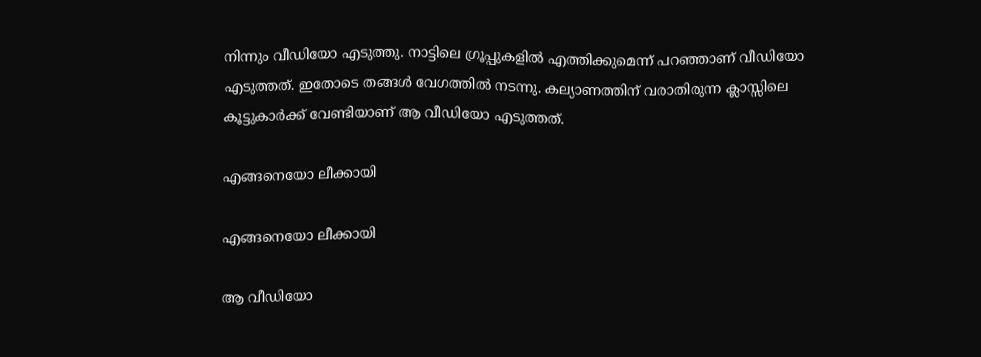നിന്നും വീഡിയോ എടുത്തു. നാട്ടിലെ ഗ്രൂപ്പുകളില്‍ എത്തിക്കുമെന്ന് പറഞ്ഞാണ് വീഡിയോ എടുത്തത്. ഇതോടെ തങ്ങള്‍ വേഗത്തില്‍ നടന്നു. കല്യാണത്തിന് വരാതിരുന്ന ക്ലാസ്സിലെ കൂട്ടുകാര്‍ക്ക് വേണ്ടിയാണ് ആ വീഡിയോ എടുത്തത്.

എങ്ങനെയോ ലീക്കായി

എങ്ങനെയോ ലീക്കായി

ആ വീഡിയോ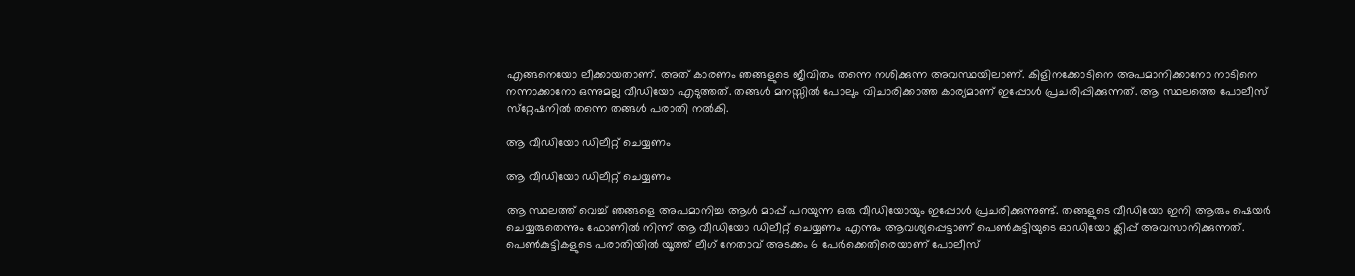എങ്ങനെയോ ലീക്കായതാണ്. അത് കാരണം ഞങ്ങളുടെ ജീവിതം തന്നെ നശിക്കുന്ന അവസ്ഥയിലാണ്. കിളിനക്കോടിനെ അപമാനിക്കാനോ നാടിനെ നന്നാക്കാനോ ഒന്നുമല്ല വീഡിയോ എടുത്തത്. തങ്ങള്‍ മനസ്സില്‍ പോലും വിചാരിക്കാത്ത കാര്യമാണ് ഇപ്പോള്‍ പ്രചരിപ്പിക്കുന്നത്. ആ സ്ഥലത്തെ പോലീസ് സ്‌റ്റേഷനില്‍ തന്നെ തങ്ങള്‍ പരാതി നല്‍കി.

ആ വീഡിയോ ഡിലീറ്റ് ചെയ്യണം

ആ വീഡിയോ ഡിലീറ്റ് ചെയ്യണം

ആ സ്ഥലത്ത് വെച്ച് ഞങ്ങളെ അപമാനിച്ച ആള്‍ മാപ്പ് പറയുന്ന ഒരു വീഡിയോയും ഇപ്പോള്‍ പ്രചരിക്കുന്നുണ്ട്. തങ്ങളുടെ വീഡിയോ ഇനി ആരും ഷെയര്‍ ചെയ്യരുതെന്നും ഫോണില്‍ നിന്ന് ആ വീഡിയോ ഡിലീറ്റ് ചെയ്യണം എന്നും ആവശ്യപ്പെട്ടാണ് പെണ്‍കുട്ടിയുടെ ഓഡിയോ ക്ലിപ്പ് അവസാനിക്കുന്നത്. പെണ്‍കുട്ടികളുടെ പരാതിയില്‍ യൂത്ത് ലീഗ് നേതാവ് അടക്കം 6 പേര്‍ക്കെതിരെയാണ് പോലീസ്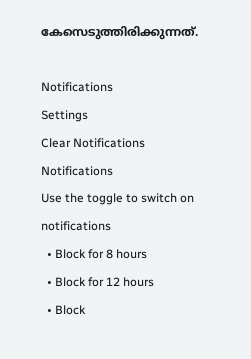കേസെടുത്തിരിക്കുന്നത്.

Notifications
Settings
Clear Notifications
Notifications
Use the toggle to switch on notifications
  • Block for 8 hours
  • Block for 12 hours
  • Block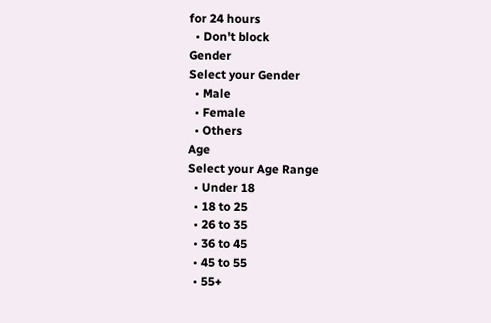for 24 hours
  • Don't block
Gender
Select your Gender
  • Male
  • Female
  • Others
Age
Select your Age Range
  • Under 18
  • 18 to 25
  • 26 to 35
  • 36 to 45
  • 45 to 55
  • 55+